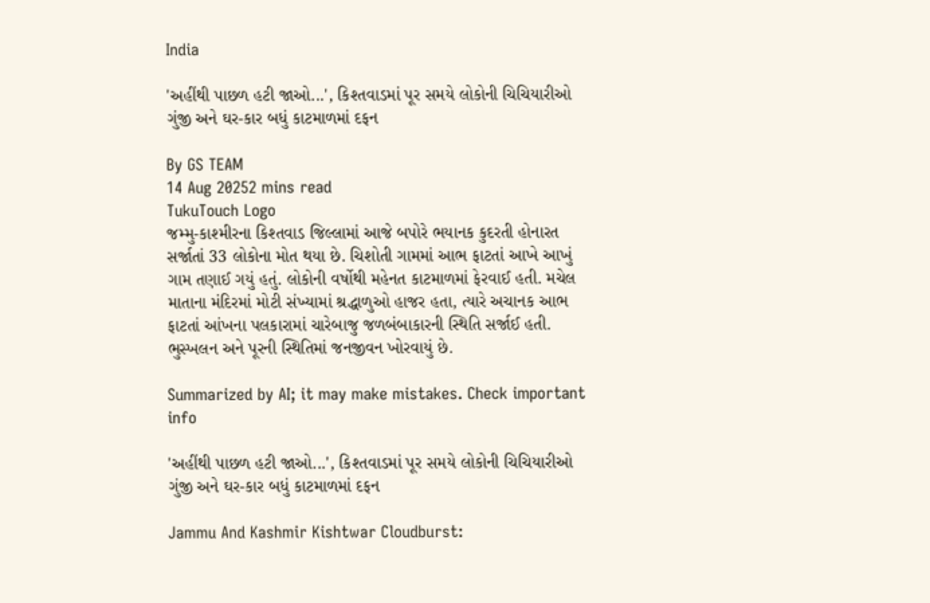India

'અહીંથી પાછળ હટી જાઓ...', કિશ્તવાડમાં પૂર સમયે લોકોની ચિચિયારીઓ ગુંજી અને ઘર-કાર બધું કાટમાળમાં દફન

By GS TEAM
14 Aug 20252 mins read
TukuTouch Logo
જમ્મુ-કાશ્મીરના કિશ્તવાડ જિલ્લામાં આજે બપોરે ભયાનક કુદરતી હોનારત સર્જાતાં 33 લોકોના મોત થયા છે. ચિશોતી ગામમાં આભ ફાટતાં આખે આખું ગામ તણાઈ ગયું હતું. લોકોની વર્ષોથી મહેનત કાટમાળમાં ફેરવાઈ હતી. મચેલ માતાના મંદિરમાં મોટી સંખ્યામાં શ્રદ્ધાળુઓ હાજર હતા, ત્યારે અચાનક આભ ફાટતાં આંખના પલકારામાં ચારેબાજુ જળબંબાકારની સ્થિતિ સર્જાઈ હતી. ભુસ્ખલન અને પૂરની સ્થિતિમાં જનજીવન ખોરવાયું છે.

Summarized by AI; it may make mistakes. Check important info

'અહીંથી પાછળ હટી જાઓ...', કિશ્તવાડમાં પૂર સમયે લોકોની ચિચિયારીઓ ગુંજી અને ઘર-કાર બધું કાટમાળમાં દફન

Jammu And Kashmir Kishtwar Cloudburst: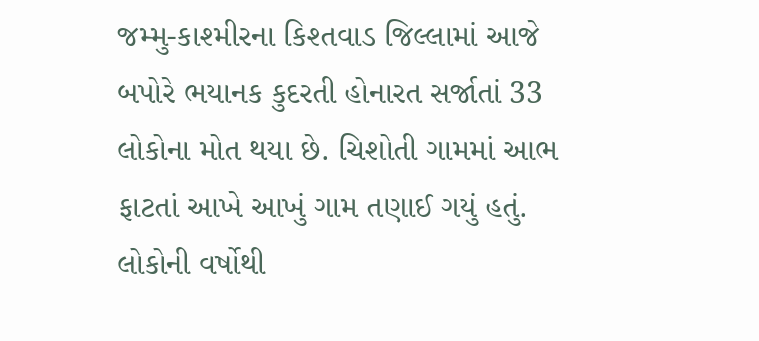જમ્મુ-કાશ્મીરના કિશ્તવાડ જિલ્લામાં આજે બપોરે ભયાનક કુદરતી હોનારત સર્જાતાં 33 લોકોના મોત થયા છે. ચિશોતી ગામમાં આભ ફાટતાં આખે આખું ગામ તણાઈ ગયું હતું. લોકોની વર્ષોથી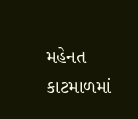મહેનત કાટમાળમાં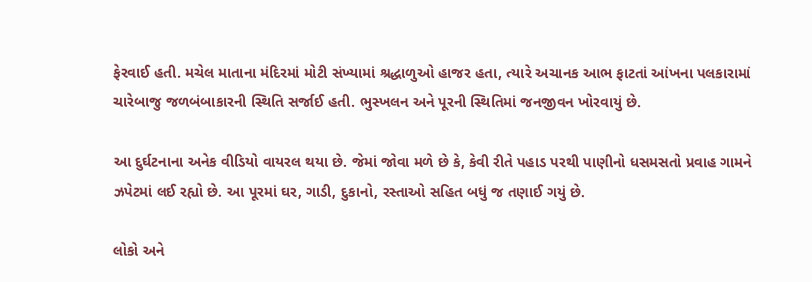ફેરવાઈ હતી. મચેલ માતાના મંદિરમાં મોટી સંખ્યામાં શ્રદ્ધાળુઓ હાજર હતા, ત્યારે અચાનક આભ ફાટતાં આંખના પલકારામાં ચારેબાજુ જળબંબાકારની સ્થિતિ સર્જાઈ હતી. ભુસ્ખલન અને પૂરની સ્થિતિમાં જનજીવન ખોરવાયું છે.

આ દુર્ઘટનાના અનેક વીડિયો વાયરલ થયા છે. જેમાં જોવા મળે છે કે, કેવી રીતે પહાડ પરથી પાણીનો ધસમસતો પ્રવાહ ગામને ઝપેટમાં લઈ રહ્યો છે. આ પૂરમાં ઘર, ગાડી, દુકાનો, રસ્તાઓ સહિત બધું જ તણાઈ ગયું છે.

લોકો અને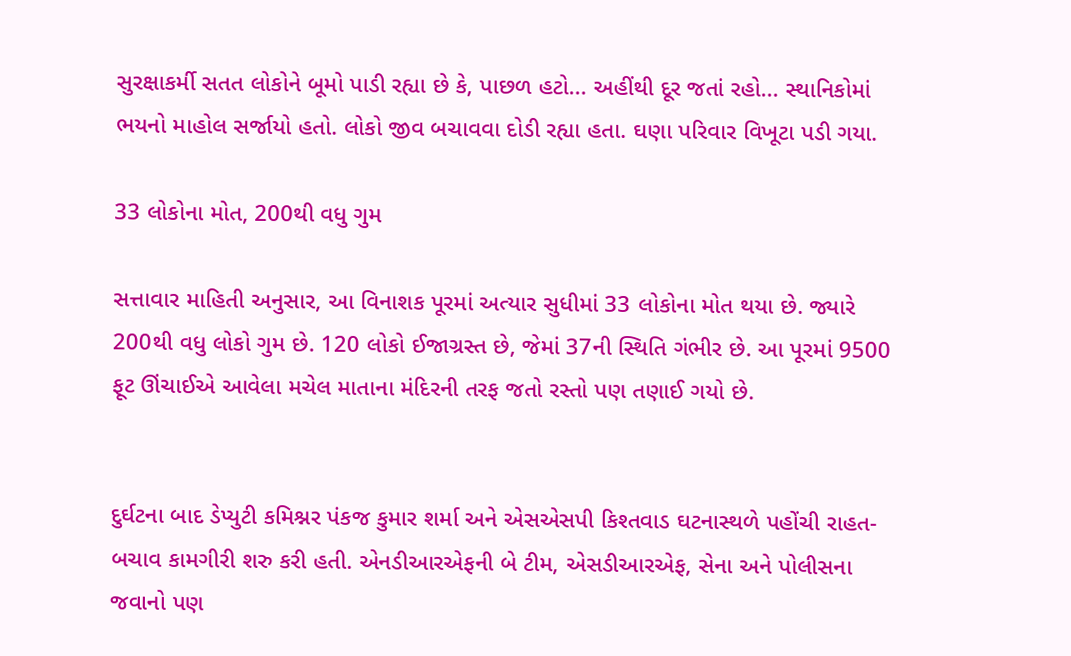સુરક્ષાકર્મી સતત લોકોને બૂમો પાડી રહ્યા છે કે, પાછળ હટો... અહીંથી દૂર જતાં રહો... સ્થાનિકોમાં ભયનો માહોલ સર્જાયો હતો. લોકો જીવ બચાવવા દોડી રહ્યા હતા. ઘણા પરિવાર વિખૂટા પડી ગયા.

33 લોકોના મોત, 200થી વધુ ગુમ

સત્તાવાર માહિતી અનુસાર, આ વિનાશક પૂરમાં અત્યાર સુધીમાં 33 લોકોના મોત થયા છે. જ્યારે 200થી વધુ લોકો ગુમ છે. 120 લોકો ઈજાગ્રસ્ત છે, જેમાં 37ની સ્થિતિ ગંભીર છે. આ પૂરમાં 9500 ફૂટ ઊંચાઈએ આવેલા મચેલ માતાના મંદિરની તરફ જતો રસ્તો પણ તણાઈ ગયો છે.


દુર્ઘટના બાદ ડેપ્યુટી કમિશ્નર પંકજ કુમાર શર્મા અને એસએસપી કિશ્તવાડ ઘટનાસ્થળે પહોંચી રાહત-બચાવ કામગીરી શરુ કરી હતી. એનડીઆરએફની બે ટીમ, એસડીઆરએફ, સેના અને પોલીસના જવાનો પણ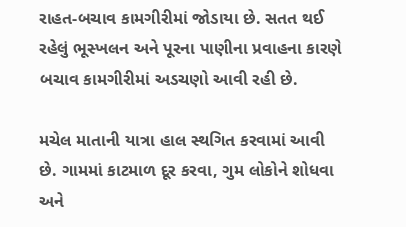રાહત-બચાવ કામગીરીમાં જોડાયા છે. સતત થઈ રહેલું ભૂસ્ખલન અને પૂરના પાણીના પ્રવાહના કારણે બચાવ કામગીરીમાં અડચણો આવી રહી છે.

મચેલ માતાની યાત્રા હાલ સ્થગિત કરવામાં આવી છે. ગામમાં કાટમાળ દૂર કરવા, ગુમ લોકોને શોધવા અને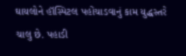ઘાયલોને હૉસ્પિટલ પહોંચાડવાનું કામ યુદ્ધસ્તરે ચાલુ છે. પહાડી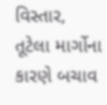વિસ્તાર, તૂટેલા માર્ગોના કારણે બચાવ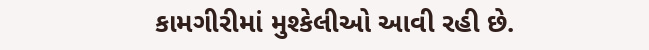કામગીરીમાં મુશ્કેલીઓ આવી રહી છે.